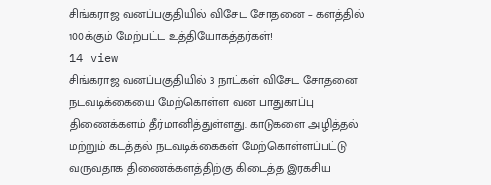சிங்கராஜ வனப்பகுதியில் விசேட சோதனை – களத்தில் 100க்கும் மேற்பட்ட உத்தியோகத்தர்கள்!
14 view
சிங்கராஜ வனப்பகுதியில் 3 நாட்கள் விசேட சோதனை நடவடிக்கையை மேற்கொள்ள வன பாதுகாப்பு திணைக்களம் தீர்மானித்துள்ளது. காடுகளை அழித்தல் மற்றும் கடத்தல் நடவடிக்கைகள் மேற்கொள்ளப்பட்டு வருவதாக திணைக்களத்திற்கு கிடைத்த இரகசிய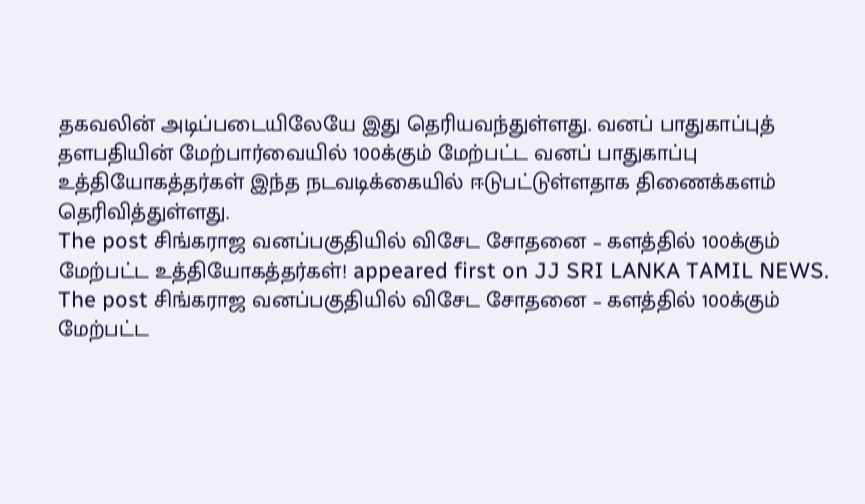தகவலின் அடிப்படையிலேயே இது தெரியவந்துள்ளது. வனப் பாதுகாப்புத் தளபதியின் மேற்பார்வையில் 100க்கும் மேற்பட்ட வனப் பாதுகாப்பு உத்தியோகத்தர்கள் இந்த நடவடிக்கையில் ஈடுபட்டுள்ளதாக திணைக்களம் தெரிவித்துள்ளது.
The post சிங்கராஜ வனப்பகுதியில் விசேட சோதனை – களத்தில் 100க்கும் மேற்பட்ட உத்தியோகத்தர்கள்! appeared first on JJ SRI LANKA TAMIL NEWS.
The post சிங்கராஜ வனப்பகுதியில் விசேட சோதனை – களத்தில் 100க்கும் மேற்பட்ட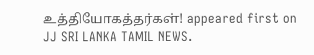உத்தியோகத்தர்கள்! appeared first on JJ SRI LANKA TAMIL NEWS.